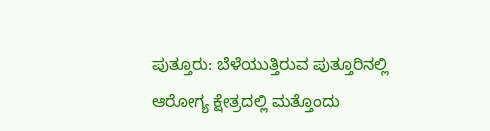ಪುತ್ತೂರು: ಬೆಳೆಯುತ್ತಿರುವ ಪುತ್ತೂರಿನಲ್ಲಿ ಆರೋಗ್ಯ ಕ್ಷೇತ್ರದಲ್ಲಿ ಮತ್ತೊಂದು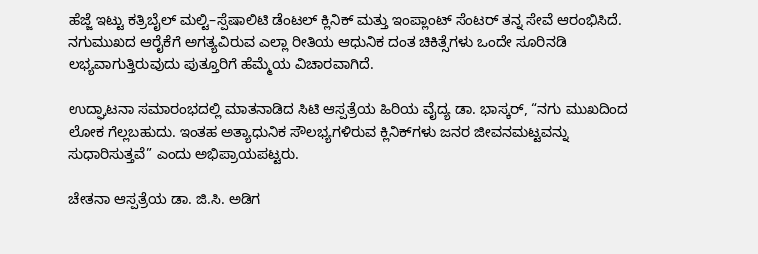ಹೆಜ್ಜೆ ಇಟ್ಟು ಕತ್ರಿಬೈಲ್ ಮಲ್ಟಿ–ಸ್ಪೆಷಾಲಿಟಿ ಡೆಂಟಲ್ ಕ್ಲಿನಿಕ್ ಮತ್ತು ಇಂಪ್ಲಾಂಟ್ ಸೆಂಟರ್ ತನ್ನ ಸೇವೆ ಆರಂಭಿಸಿದೆ. ನಗುಮುಖದ ಆರೈಕೆಗೆ ಅಗತ್ಯವಿರುವ ಎಲ್ಲಾ ರೀತಿಯ ಆಧುನಿಕ ದಂತ ಚಿಕಿತ್ಸೆಗಳು ಒಂದೇ ಸೂರಿನಡಿ ಲಭ್ಯವಾಗುತ್ತಿರುವುದು ಪುತ್ತೂರಿಗೆ ಹೆಮ್ಮೆಯ ವಿಚಾರವಾಗಿದೆ.

ಉದ್ಘಾಟನಾ ಸಮಾರಂಭದಲ್ಲಿ ಮಾತನಾಡಿದ ಸಿಟಿ ಆಸ್ಪತ್ರೆಯ ಹಿರಿಯ ವೈದ್ಯ ಡಾ. ಭಾಸ್ಕರ್, “ನಗು ಮುಖದಿಂದ ಲೋಕ ಗೆಲ್ಲಬಹುದು. ಇಂತಹ ಅತ್ಯಾಧುನಿಕ ಸೌಲಭ್ಯಗಳಿರುವ ಕ್ಲಿನಿಕ್‌ಗಳು ಜನರ ಜೀವನಮಟ್ಟವನ್ನು ಸುಧಾರಿಸುತ್ತವೆ” ಎಂದು ಅಭಿಪ್ರಾಯಪಟ್ಟರು.

ಚೇತನಾ ಆಸ್ಪತ್ರೆಯ ಡಾ. ಜಿ.ಸಿ. ಅಡಿಗ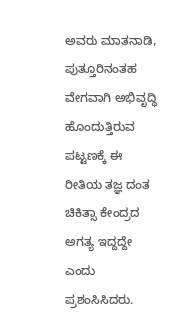ಅವರು ಮಾತನಾಡಿ, ಪುತ್ತೂರಿನಂತಹ ವೇಗವಾಗಿ ಅಭಿವೃದ್ಧಿ ಹೊಂದುತ್ತಿರುವ ಪಟ್ಟಣಕ್ಕೆ ಈ ರೀತಿಯ ತಜ್ಞ ದಂತ ಚಿಕಿತ್ಸಾ ಕೇಂದ್ರದ ಅಗತ್ಯ ಇದ್ದದ್ದೇ ಎಂದು ಪ್ರಶಂಸಿಸಿದರು.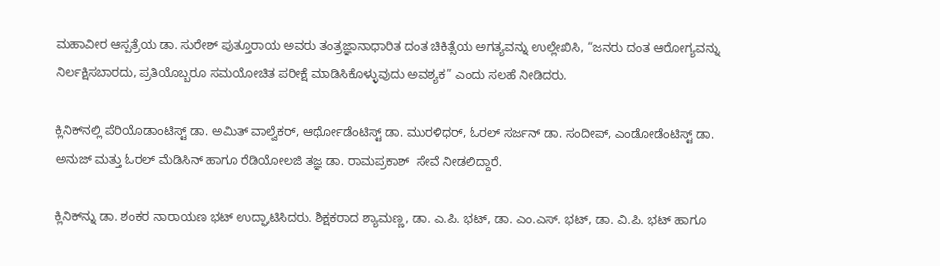ಮಹಾವೀರ ಆಸ್ಪತ್ರೆಯ ಡಾ. ಸುರೇಶ್ ಪುತ್ತೂರಾಯ ಅವರು ತಂತ್ರಜ್ಞಾನಾಧಾರಿತ ದಂತ ಚಿಕಿತ್ಸೆಯ ಅಗತ್ಯವನ್ನು ಉಲ್ಲೇಖಿಸಿ, “ಜನರು ದಂತ ಆರೋಗ್ಯವನ್ನು ನಿರ್ಲಕ್ಷಿಸಬಾರದು, ಪ್ರತಿಯೊಬ್ಬರೂ ಸಮಯೋಚಿತ ಪರೀಕ್ಷೆ ಮಾಡಿಸಿಕೊಳ್ಳುವುದು ಅವಶ್ಯಕ” ಎಂದು ಸಲಹೆ ನೀಡಿದರು.

ಕ್ಲಿನಿಕ್‌ನಲ್ಲಿ ಪೆರಿಯೊಡಾಂಟಿಸ್ಟ್ ಡಾ. ಅಮಿತ್ ವಾಲ್ವೆಕರ್, ಆರ್ಥೋಡೆಂಟಿಸ್ಟ್ ಡಾ. ಮುರಳಿಧರ್, ಓರಲ್ ಸರ್ಜನ್ ಡಾ. ಸಂದೀಪ್, ಎಂಡೋಡೆಂಟಿಸ್ಟ್ ಡಾ. ಅನುಜ್ ಮತ್ತು ಓರಲ್ ಮೆಡಿಸಿನ್ ಹಾಗೂ ರೆಡಿಯೋಲಜಿ ತಜ್ಞ ಡಾ. ರಾಮಪ್ರಕಾಶ್  ಸೇವೆ ನೀಡಲಿದ್ದಾರೆ.

ಕ್ಲಿನಿಕ್‌ನ್ನು ಡಾ. ಶಂಕರ ನಾರಾಯಣ ಭಟ್ ಉದ್ಘಾಟಿಸಿದರು. ಶಿಕ್ಷಕರಾದ ಶ್ಯಾಮಣ್ಣ, ಡಾ. ಎ.ಪಿ. ಭಟ್, ಡಾ. ಎಂ.ಎಸ್. ಭಟ್, ಡಾ. ವಿ.ಪಿ. ಭಟ್ ಹಾಗೂ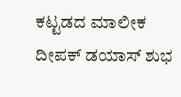ಕಟ್ಟಡದ ಮಾಲೀಕ ದೀಪಕ್ ಡಯಾಸ್ ಶುಭ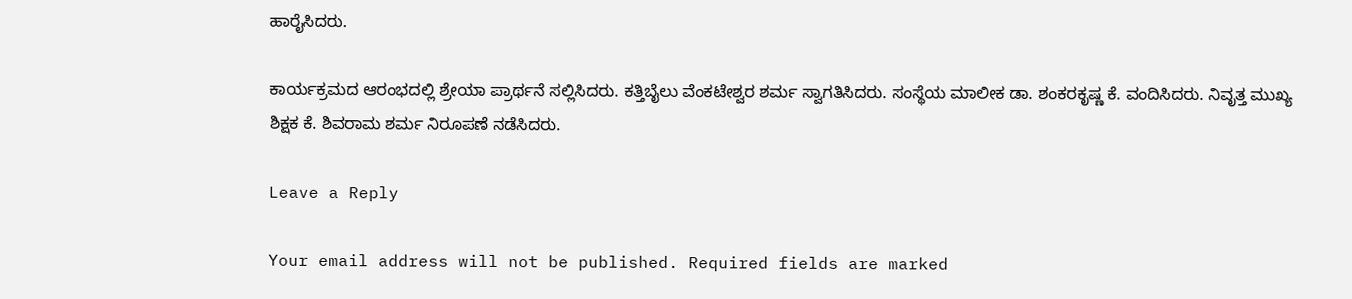ಹಾರೈಸಿದರು.

ಕಾರ್ಯಕ್ರಮದ ಆರಂಭದಲ್ಲಿ ಶ್ರೇಯಾ ಪ್ರಾರ್ಥನೆ ಸಲ್ಲಿಸಿದರು. ಕತ್ತಿಬೈಲು ವೆಂಕಟೇಶ್ವರ ಶರ್ಮ ಸ್ವಾಗತಿಸಿದರು. ಸಂಸ್ಥೆಯ ಮಾಲೀಕ ಡಾ. ಶಂಕರಕೃಷ್ಣ ಕೆ. ವಂದಿಸಿದರು. ನಿವೃತ್ತ ಮುಖ್ಯ ಶಿಕ್ಷಕ ಕೆ. ಶಿವರಾಮ ಶರ್ಮ ನಿರೂಪಣೆ ನಡೆಸಿದರು.

Leave a Reply

Your email address will not be published. Required fields are marked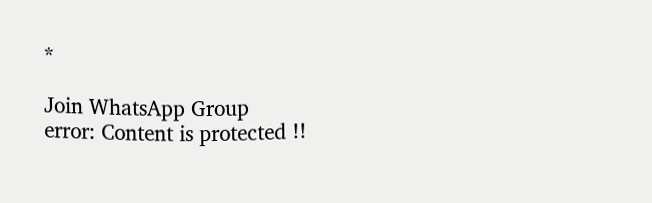*

Join WhatsApp Group
error: Content is protected !!